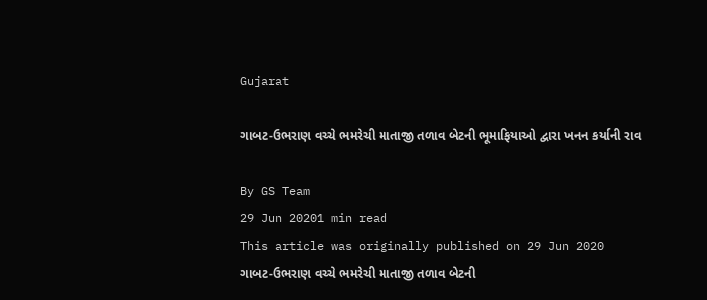Gujarat

ગાબટ-ઉભરાણ વચ્ચે ભમરેચી માતાજી તળાવ બેટની ભૂમાફિયાઓ દ્વારા ખનન કર્યાની રાવ

By GS Team
29 Jun 20201 min read
This article was originally published on 29 Jun 2020
ગાબટ-ઉભરાણ વચ્ચે ભમરેચી માતાજી તળાવ બેટની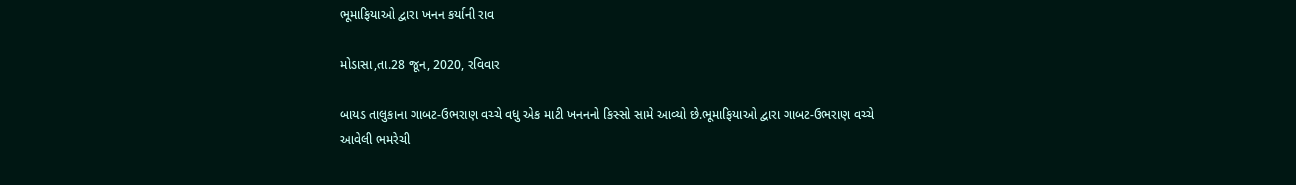ભૂમાફિયાઓ દ્વારા ખનન કર્યાની રાવ

મોડાસા,તા.28 જૂન, 2020, રવિવાર

બાયડ તાલુકાના ગાબટ-ઉભરાણ વચ્ચે વધુ એક માટી ખનનનો કિસ્સો સામે આવ્યો છે.ભૂમાફિયાઓ દ્વારા ગાબટ-ઉભરાણ વચ્ચે આવેલી ભમરેચી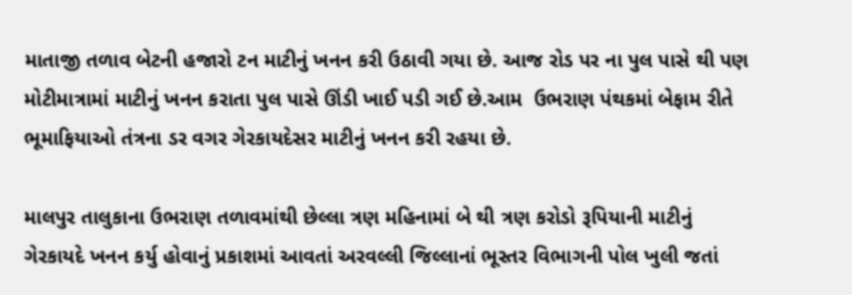માતાજી તળાવ બેટની હજારો ટન માટીનું ખનન કરી ઉઠાવી ગયા છે. આજ રોડ પર ના પુલ પાસે થી પણ મોટીમાત્રામાં માટીનું ખનન કરાતા પુલ પાસે ઊંડી ખાઈ પડી ગઈ છે.આમ  ઉભરાણ પંથકમાં બેફામ રીતે ભૂમાફિયાઓ તંત્રના ડર વગર ગેરકાયદેસર માટીનું ખનન કરી રહયા છે.

માલપુર તાલુકાના ઉભરાણ તળાવમાંથી છેલ્લા ત્રણ મહિનામાં બે થી ત્રણ કરોડો રૂપિયાની માટીનું ગેરકાયદે ખનન કર્યુ હોવાનું પ્રકાશમાં આવતાં અરવલ્લી જિલ્લાનાં ભૂસ્તર વિભાગની પોલ ખુલી જતાં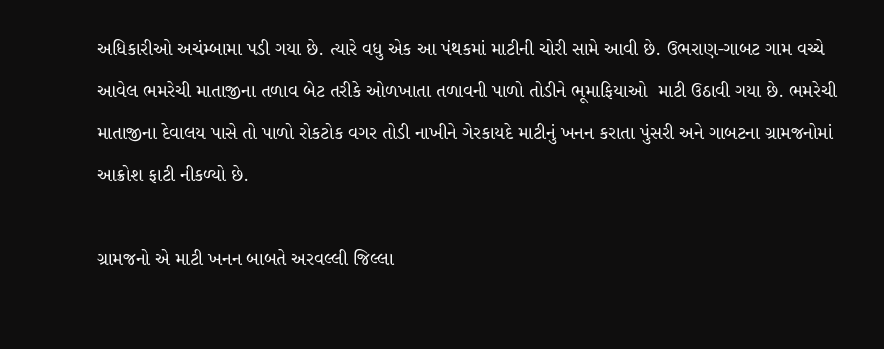અધિકારીઓ અચંમ્બામા પડી ગયા છે. ત્યારે વધુ એક આ પંથકમાં માટીની ચોરી સામે આવી છે. ઉભરાણ-ગાબટ ગામ વચ્ચે આવેલ ભમરેચી માતાજીના તળાવ બેટ તરીકે ઓળખાતા તળાવની પાળો તોડીને ભૂમાફિયાઓ  માટી ઉઠાવી ગયા છે. ભમરેચી માતાજીના દેવાલય પાસે તો પાળો રોકટોક વગર તોડી નાખીને ગેરકાયદે માટીનું ખનન કરાતા પુંસરી અને ગાબટના ગ્રામજનોમાં આક્રોશ ફાટી નીકળ્યો છે.

ગ્રામજનો એ માટી ખનન બાબતે અરવલ્લી જિલ્લા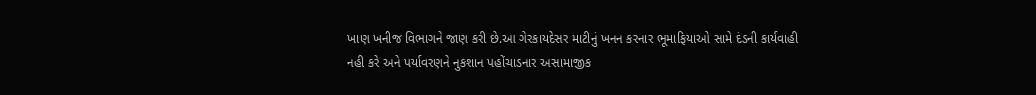ખાણ ખનીજ વિભાગને જાણ કરી છે.આ ગેરકાયદેસર માટીનું ખનન કરનાર ભૂમાફિયાઓ સામે દંડની કાર્યવાહી નહી કરે અને પર્યાવરણને નુકશાન પહોંચાડનાર અસામાજીક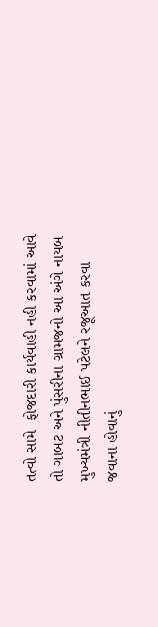તત્વો સામે  ફોજદારી કાર્યવાહી નહી કરવામાં આવે તો ગાબટ અને પુંસરીના ગ્રામજનો આ અંગે નાયબ મુખ્યમંત્રી નીતીનભાઈ પટેલને રજૂઆત કરવા જવાના હોવાનું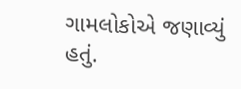ગામલોકોએ જણાવ્યું હતું.